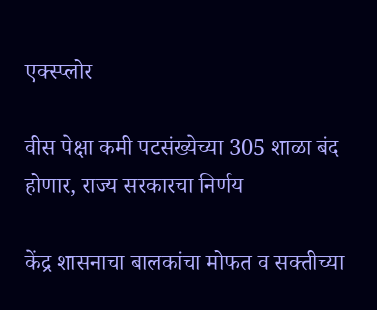एक्स्प्लोर

वीस पेक्षा कमी पटसंख्येच्या 305 शाळा बंद होणार, राज्य सरकारचा निर्णय

केंद्र शासनाचा बालकांचा मोफत व सक्तीच्या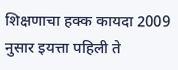शिक्षणाचा हक्क कायदा 2009 नुसार इयत्ता पहिली ते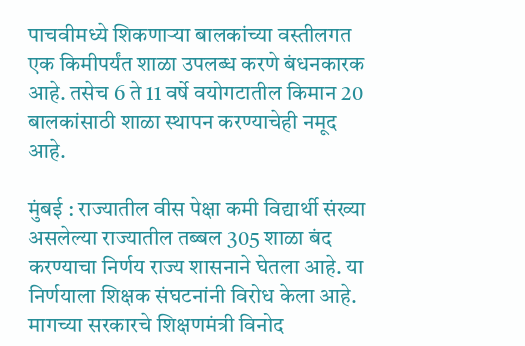पाचवीमध्ये शिकणाऱ्या बालकांच्या वस्तीलगत एक किमीपर्यंत शाळा उपलब्ध करणे बंधनकारक आहे. तसेच 6 ते 11 वर्षे वयोगटातील किमान 20 बालकांसाठी शाळा स्थापन करण्याचेही नमूद आहे.

मुंबई : राज्यातील वीस पेक्षा कमी विद्यार्थी संख्या असलेल्या राज्यातील तब्बल 305 शाळा बंद करण्याचा निर्णय राज्य शासनाने घेतला आहे. या निर्णयाला शिक्षक संघटनांनी विरोध केला आहे. मागच्या सरकारचे शिक्षणमंत्री विनोद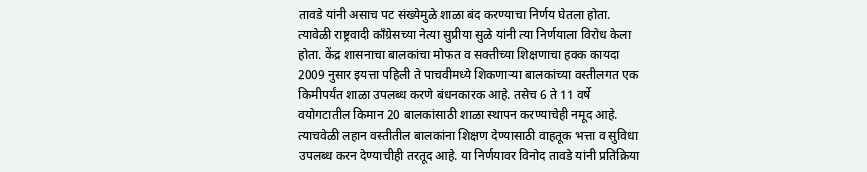तावडे यांनी असाच पट संख्येमुळे शाळा बंद करण्याचा निर्णय घेतला होता. त्यावेळी राष्ट्रवादी काँग्रेसच्या नेत्या सुप्रीया सुळे यांनी त्या निर्णयाला विरोध केला होता. केंद्र शासनाचा बालकांचा मोफत व सक्तीच्या शिक्षणाचा हक्क कायदा 2009 नुसार इयत्ता पहिली ते पाचवीमध्ये शिकणाऱ्या बालकांच्या वस्तीलगत एक किमीपर्यंत शाळा उपलब्ध करणे बंधनकारक आहे. तसेच 6 ते 11 वर्षे वयोगटातील किमान 20 बालकांसाठी शाळा स्थापन करण्याचेही नमूद आहे. त्याचवेळी लहान वस्तीतील बालकांना शिक्षण देण्यासाठी वाहतूक भत्ता व सुविधा उपलब्ध करन देण्याचीही तरतूद आहे. या निर्णयावर विनोद तावडे यांनी प्रतिक्रिया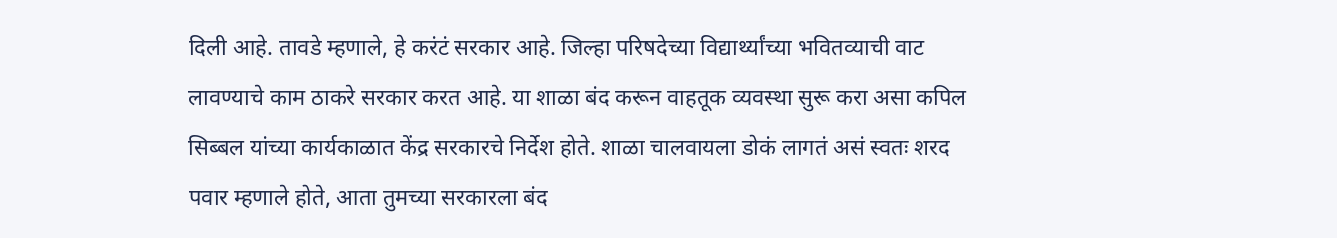दिली आहे. तावडे म्हणाले, हे करंटं सरकार आहे. जिल्हा परिषदेच्या विद्यार्थ्यांच्या भवितव्याची वाट लावण्याचे काम ठाकरे सरकार करत आहे. या शाळा बंद करून वाहतूक व्यवस्था सुरू करा असा कपिल सिब्बल यांच्या कार्यकाळात केंद्र सरकारचे निर्देश होते. शाळा चालवायला डोकं लागतं असं स्वतः शरद पवार म्हणाले होते, आता तुमच्या सरकारला बंद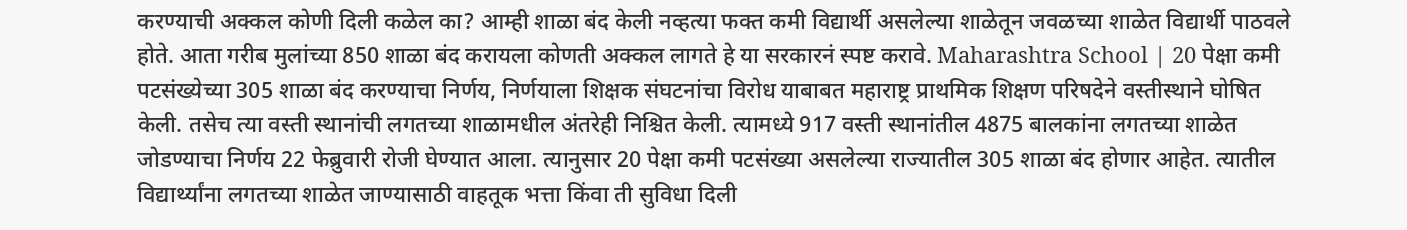करण्याची अक्कल कोणी दिली कळेल का? आम्ही शाळा बंद केली नव्हत्या फक्त कमी विद्यार्थी असलेल्या शाळेतून जवळच्या शाळेत विद्यार्थी पाठवले होते. आता गरीब मुलांच्या 850 शाळा बंद करायला कोणती अक्कल लागते हे या सरकारनं स्पष्ट करावे. Maharashtra School | 20 पेक्षा कमी पटसंख्येच्या 305 शाळा बंद करण्याचा निर्णय, निर्णयाला शिक्षक संघटनांचा विरोध याबाबत महाराष्ट्र प्राथमिक शिक्षण परिषदेने वस्तीस्थाने घोषित केली. तसेच त्या वस्ती स्थानांची लगतच्या शाळामधील अंतरेही निश्चित केली. त्यामध्ये 917 वस्ती स्थानांतील 4875 बालकांना लगतच्या शाळेत जोडण्याचा निर्णय 22 फेब्रुवारी रोजी घेण्यात आला. त्यानुसार 20 पेक्षा कमी पटसंख्या असलेल्या राज्यातील 305 शाळा बंद होणार आहेत. त्यातील विद्यार्थ्यांना लगतच्या शाळेत जाण्यासाठी वाहतूक भत्ता किंवा ती सुविधा दिली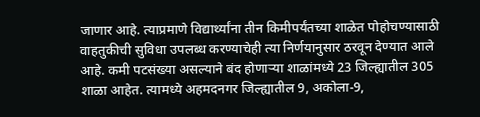जाणार आहे. त्याप्रमाणे विद्यार्थ्यांना तीन किमीपर्यंतच्या शाळेत पोहोचण्यासाठी वाहतुकीची सुविधा उपलब्ध करण्याचेही त्या निर्णयानुसार ठरवून देण्यात आले आहे. कमी पटसंख्या असल्याने बंद होणाऱ्या शाळांमध्ये 23 जिल्ह्यातील 305 शाळा आहेत. त्यामध्ये अहमदनगर जिल्ह्यातील 9, अकोला-9,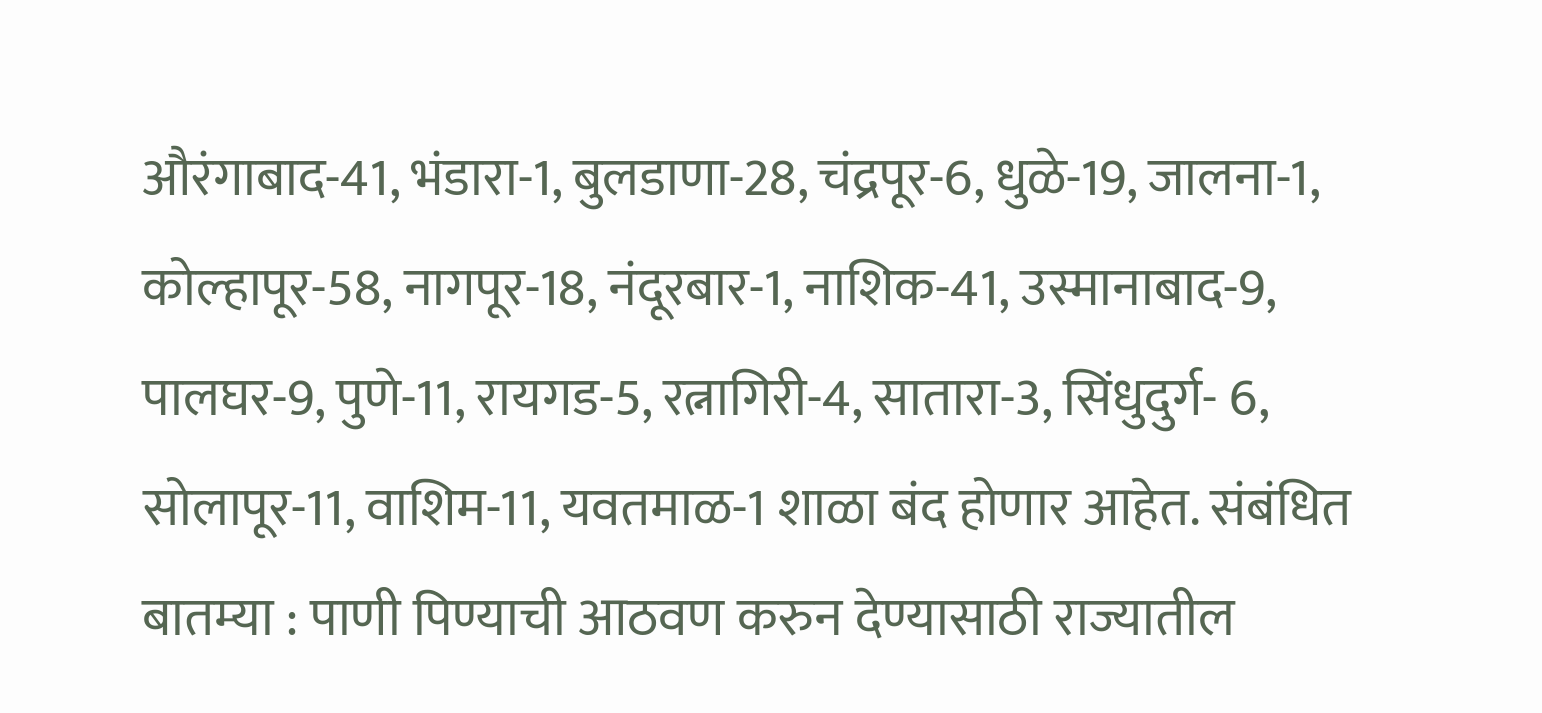औरंगाबाद-41, भंडारा-1, बुलडाणा-28, चंद्रपूर-6, धुळे-19, जालना-1, कोल्हापूर-58, नागपूर-18, नंदूरबार-1, नाशिक-41, उस्मानाबाद-9, पालघर-9, पुणे-11, रायगड-5, रत्नागिरी-4, सातारा-3, सिंधुदुर्ग- 6, सोलापूर-11, वाशिम-11, यवतमाळ-1 शाळा बंद होणार आहेत. संबंधित बातम्या : पाणी पिण्याची आठवण करुन देण्यासाठी राज्यातील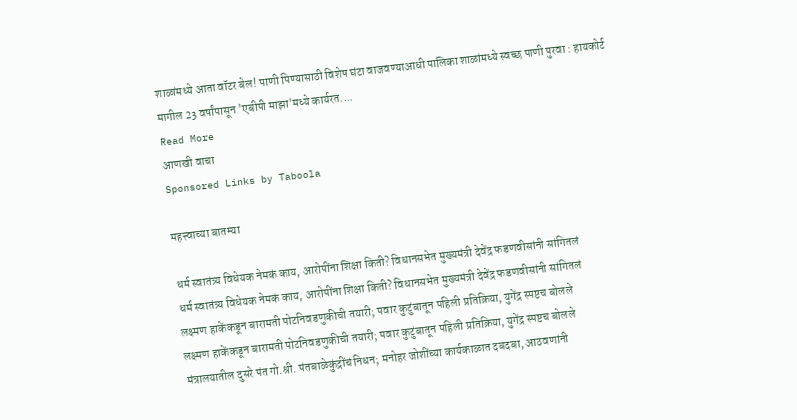शाळांमध्ये आता वॉटर बेल! पाणी पिण्यासाठी विशेष घंटा वाजवण्याआधी पालिका शाळांमध्ये स्वच्छ पाणी पुरवा : हायकोर्ट
मागील 23 वर्षांपासून 'एबीपी माझा'मध्ये कार्यरत....
Read More
आणखी वाचा
Sponsored Links by Taboola

महत्त्वाच्या बातम्या

धर्म स्वातंत्र्य विधेयक नेमकं काय, आरोपींना शिक्षा किती? विधानसभेत मुख्यमंत्री देवेंद्र फडणवीसांनी सांगितलं
धर्म स्वातंत्र्य विधेयक नेमकं काय, आरोपींना शिक्षा किती? विधानसभेत मुख्यमंत्री देवेंद्र फडणवीसांनी सांगितलं
लक्ष्मण हाकेंकडून बारामती पोटनिवडणुकीची तयारी; पवार कुटुंबातून पहिली प्रतिक्रिया, युगेंद्र स्पष्टच बोलले
लक्ष्मण हाकेंकडून बारामती पोटनिवडणुकीची तयारी; पवार कुटुंबातून पहिली प्रतिक्रिया, युगेंद्र स्पष्टच बोलले
मंत्रालयातील दुसरे पंत गो.श्री. पंतबाळेकुंद्रींचं निधन; मनोहर जोशींच्या कार्यकाळात दबदबा, आठवणांनी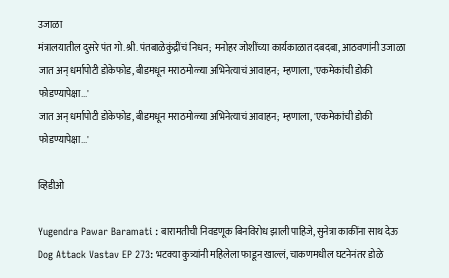उजाळा
मंत्रालयातील दुसरे पंत गो.श्री. पंतबाळेकुंद्रींचं निधन; मनोहर जोशींच्या कार्यकाळात दबदबा, आठवणांनी उजाळा
जात अन् धर्मापोटी डोकेफोड, बीडमधून मराठमोळ्या अभिनेत्याचं आवाहन; म्हणाला, 'एकमेकांची डोकी फोडण्यापेक्षा...'
जात अन् धर्मापोटी डोकेफोड, बीडमधून मराठमोळ्या अभिनेत्याचं आवाहन; म्हणाला, 'एकमेकांची डोकी फोडण्यापेक्षा...'

व्हिडीओ

Yugendra Pawar Baramati : बारामतीची निवडणूक बिनविरोध झाली पाहिजे, सुनेत्रा काकींना साथ देऊ
Dog Attack Vastav EP 273: भटक्या कुत्र्यांनी महिलेला फाडून खाल्लं, चाकणमधील घटनेनंतर डोळे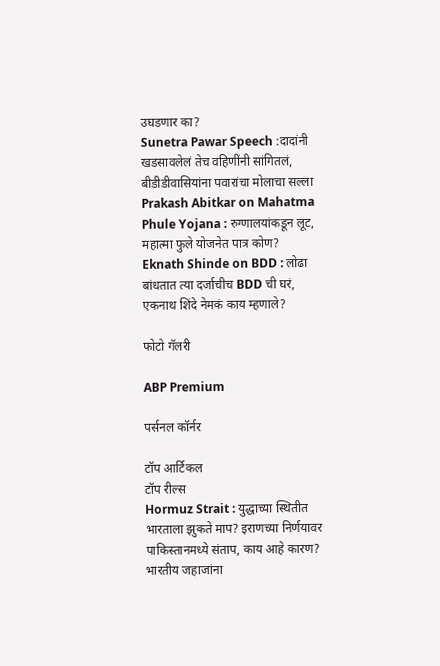उघडणार का?
Sunetra Pawar Speech :दादांनी खडसावलेलं तेच वहिणींनी सांगितलं, बीडीडीवासियांना पवारांचा मोलाचा सल्ला
Prakash Abitkar on Mahatma Phule Yojana : रुग्णालयांकडून लूट, महात्मा फुले योजनेत पात्र कोण?
Eknath Shinde on BDD : लोढा बांधतात त्या दर्जाचीच BDD ची घरं, एकनाथ शिंदे नेमकं काय म्हणाले?

फोटो गॅलरी

ABP Premium

पर्सनल कॉर्नर

टॉप आर्टिकल
टॉप रील्स
Hormuz Strait : युद्धाच्या स्थितीत भारताला झुकते माप? इराणच्या निर्णयावर पाकिस्तानमध्ये संताप, काय आहे कारण?
भारतीय जहाजांना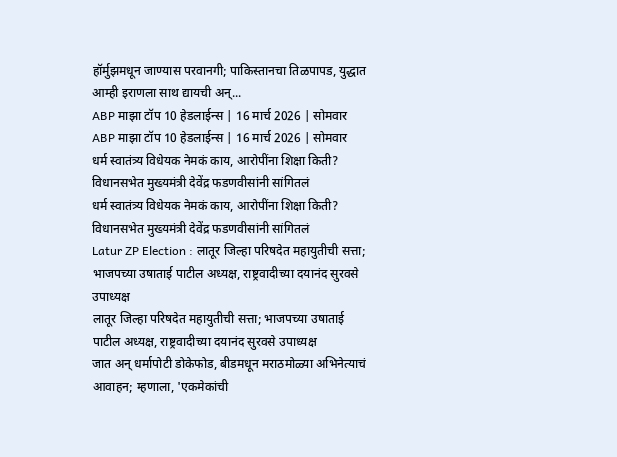हॉर्मुझमधून जाण्यास परवानगी; पाकिस्तानचा तिळपापड, युद्धात आम्ही इराणला साथ द्यायची अन्...
ABP माझा टॉप 10 हेडलाईन्स | 16 मार्च 2026 | सोमवार
ABP माझा टॉप 10 हेडलाईन्स | 16 मार्च 2026 | सोमवार
धर्म स्वातंत्र्य विधेयक नेमकं काय, आरोपींना शिक्षा किती? विधानसभेत मुख्यमंत्री देवेंद्र फडणवीसांनी सांगितलं
धर्म स्वातंत्र्य विधेयक नेमकं काय, आरोपींना शिक्षा किती? विधानसभेत मुख्यमंत्री देवेंद्र फडणवीसांनी सांगितलं
Latur ZP Election : लातूर जिल्हा परिषदेत महायुतीची सत्ता; भाजपच्या उषाताई पाटील अध्यक्ष, राष्ट्रवादीच्या दयानंद सुरवसे उपाध्यक्ष
लातूर जिल्हा परिषदेत महायुतीची सत्ता; भाजपच्या उषाताई पाटील अध्यक्ष, राष्ट्रवादीच्या दयानंद सुरवसे उपाध्यक्ष
जात अन् धर्मापोटी डोकेफोड, बीडमधून मराठमोळ्या अभिनेत्याचं आवाहन; म्हणाला, 'एकमेकांची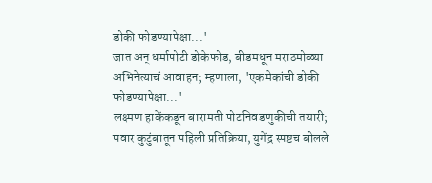डोकी फोडण्यापेक्षा...'
जात अन् धर्मापोटी डोकेफोड, बीडमधून मराठमोळ्या अभिनेत्याचं आवाहन; म्हणाला, 'एकमेकांची डोकी फोडण्यापेक्षा...'
लक्ष्मण हाकेंकडून बारामती पोटनिवडणुकीची तयारी; पवार कुटुंबातून पहिली प्रतिक्रिया, युगेंद्र स्पष्टच बोलले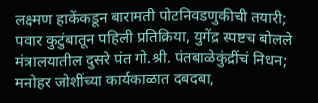लक्ष्मण हाकेंकडून बारामती पोटनिवडणुकीची तयारी; पवार कुटुंबातून पहिली प्रतिक्रिया, युगेंद्र स्पष्टच बोलले
मंत्रालयातील दुसरे पंत गो.श्री. पंतबाळेकुंद्रींचं निधन; मनोहर जोशींच्या कार्यकाळात दबदबा,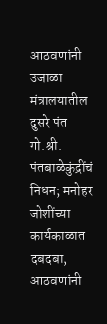आठवणांनी उजाळा
मंत्रालयातील दुसरे पंत गो.श्री. पंतबाळेकुंद्रींचं निधन; मनोहर जोशींच्या कार्यकाळात दबदबा, आठवणांनी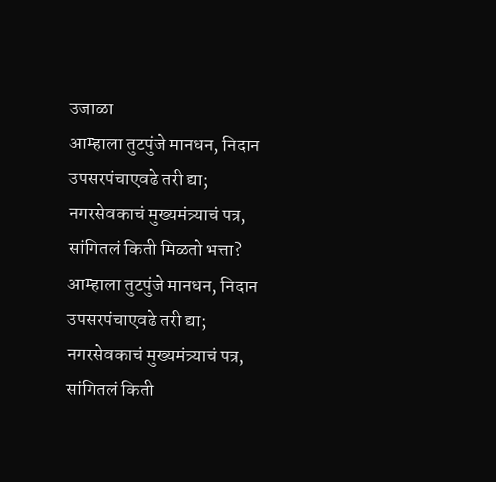उजाळा
आम्हाला तुटपुंजे मानधन, निदान उपसरपंचाएवढे तरी द्या; नगरसेवकाचं मुख्यमंत्र्याचं पत्र, सांगितलं किती मिळतो भत्ता?
आम्हाला तुटपुंजे मानधन, निदान उपसरपंचाएवढे तरी द्या; नगरसेवकाचं मुख्यमंत्र्याचं पत्र, सांगितलं किती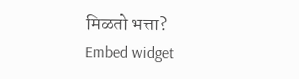मिळतो भत्ता?
Embed widget